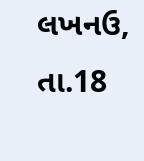લખનઉ, તા.18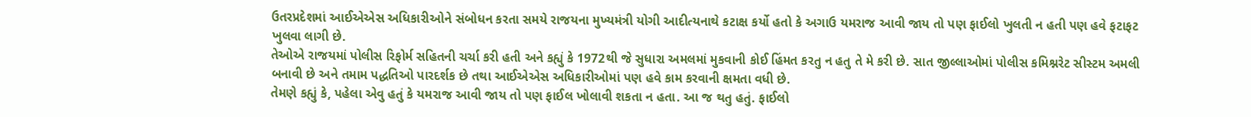ઉતરપ્રદેશમાં આઈએએસ અધિકારીઓને સંબોધન કરતા સમયે રાજયના મુખ્યમંત્રી યોગી આદીત્યનાથે કટાક્ષ કર્યો હતો કે અગાઉ યમરાજ આવી જાય તો પણ ફાઈલો ખુલતી ન હતી પણ હવે ફટાફટ ખુલવા લાગી છે.
તેઓએ રાજયમાં પોલીસ રિફોર્મ સહિતની ચર્ચા કરી હતી અને કહ્યું કે 1972થી જે સુધારા અમલમાં મુકવાની કોઈ હિંમત કરતુ ન હતુ તે મે કરી છે. સાત જીલ્લાઓમાં પોલીસ કમિશ્નરેટ સીસ્ટમ અમલી બનાવી છે અને તમામ પદ્ધતિઓ પારદર્શક છે તથા આઈએએસ અધિકારીઓમાં પણ હવે કામ કરવાની ક્ષમતા વધી છે.
તેમણે કહ્યું કે, પહેલા એવુ હતું કે યમરાજ આવી જાય તો પણ ફાઈલ ખોલાવી શકતા ન હતા. આ જ થતુ હતું. ફાઈલો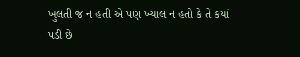ખુલતી જ ન હતી એ પણ ખ્યાલ ન હતો કે તે કયાં પડી છે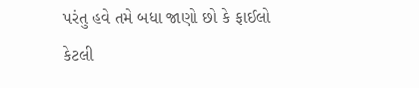પરંતુ હવે તમે બધા જાણો છો કે ફાઈલો કેટલી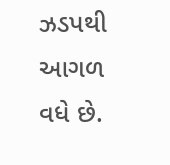ઝડપથી આગળ વધે છે.